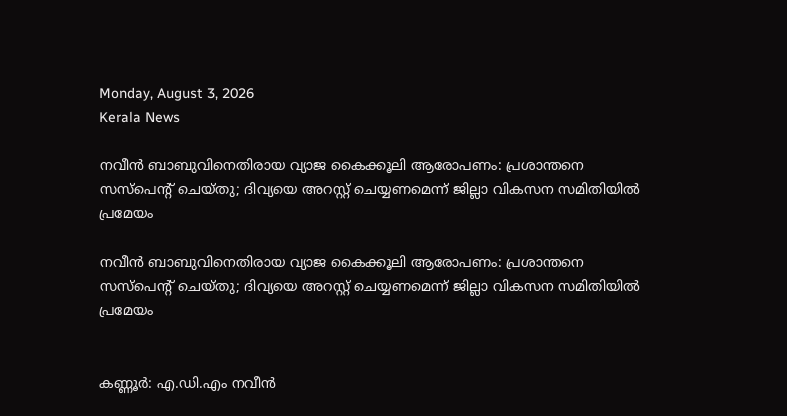Monday, August 3, 2026
Kerala News

നവീന്‍ ബാബുവിനെതിരായ വ്യാജ കൈക്കൂലി ആരോപണം: പ്രശാന്തനെ സസ്‌പെന്റ് ചെയ്തു; ദിവ്യയെ അറസ്റ്റ് ചെയ്യണമെന്ന് ജില്ലാ വികസന സമിതിയില്‍ പ്രമേയം

നവീന്‍ ബാബുവിനെതിരായ വ്യാജ കൈക്കൂലി ആരോപണം: പ്രശാന്തനെ സസ്‌പെന്റ് ചെയ്തു; ദിവ്യയെ അറസ്റ്റ് ചെയ്യണമെന്ന് ജില്ലാ വികസന സമിതിയില്‍ പ്രമേയം


കണ്ണൂര്‍: എ.ഡി.എം നവീന്‍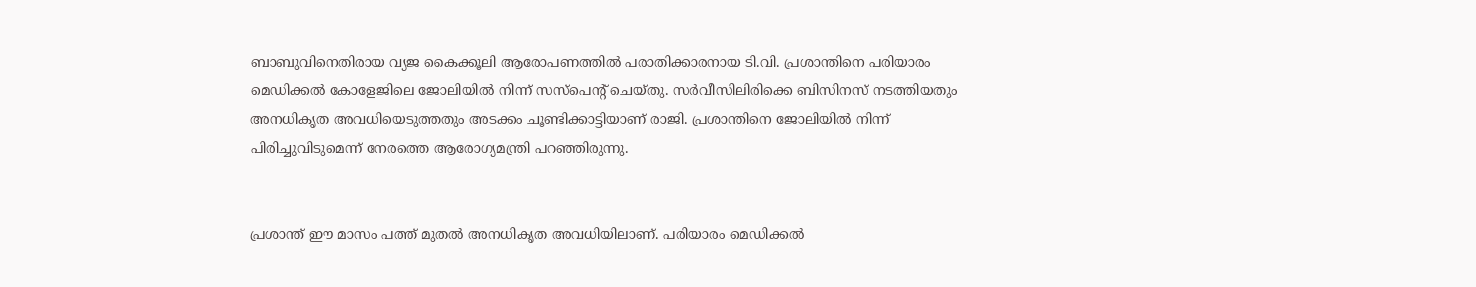ബാബുവിനെതിരായ വ്യജ കൈക്കൂലി ആരോപണത്തില്‍ പരാതിക്കാരനായ ടി.വി. പ്രശാന്തിനെ പരിയാരം മെഡിക്കല്‍ കോളേജിലെ ജോലിയില്‍ നിന്ന് സസ്‌പെന്റ് ചെയ്തു. സര്‍വീസിലിരിക്കെ ബിസിനസ് നടത്തിയതും അനധികൃത അവധിയെടുത്തതും അടക്കം ചൂണ്ടിക്കാട്ടിയാണ് രാജി. പ്രശാന്തിനെ ജോലിയില്‍ നിന്ന് പിരിച്ചുവിടുമെന്ന് നേരത്തെ ആരോഗ്യമന്ത്രി പറഞ്ഞിരുന്നു.


പ്രശാന്ത് ഈ മാസം പത്ത് മുതല്‍ അനധികൃത അവധിയിലാണ്. പരിയാരം മെഡിക്കല്‍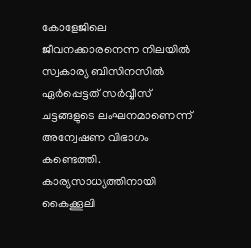കോളേജിലെ ജീവനക്കാരനെന്ന നിലയില്‍ സ്വകാര്യ ബിസിനസില്‍ ഏര്‍പ്പെട്ടത് സര്‍വ്വീസ് ചട്ടങ്ങളുടെ ലംഘനമാണെന്ന് അന്വേഷണ വിഭാഗം കണ്ടെത്തി. കാര്യസാധ്യത്തിനായി കൈക്കൂലി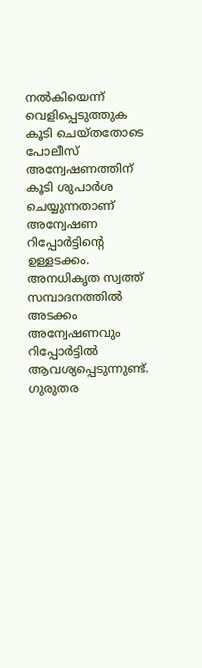നല്‍കിയെന്ന് വെളിപ്പെടുത്തുക കൂടി ചെയ്തതോടെ പോലീസ് അന്വേഷണത്തിന് കൂടി ശുപാര്‍ശ ചെയ്യുന്നതാണ് അന്വേഷണ റിപ്പോര്‍ട്ടിന്റെ ഉള്ളടക്കം. അനധികൃത സ്വത്ത് സമ്പാദനത്തില്‍ അടക്കം അന്വേഷണവും റിപ്പോര്‍ട്ടില്‍ ആവശ്യപ്പെടുന്നുണ്ട്. ഗുരുതര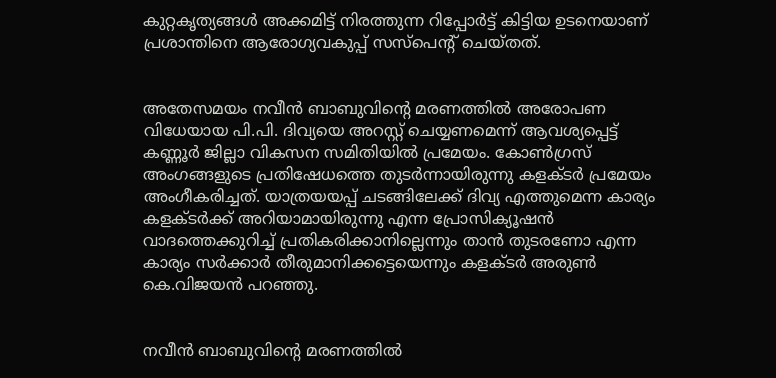കുറ്റകൃത്യങ്ങള്‍ അക്കമിട്ട് നിരത്തുന്ന റിപ്പോര്‍ട്ട് കിട്ടിയ ഉടനെയാണ് പ്രശാന്തിനെ ആരോഗ്യവകുപ്പ് സസ്‌പെന്റ് ചെയ്തത്.


അതേസമയം നവീന്‍ ബാബുവിന്റെ മരണത്തില്‍ അരോപണ വിധേയായ പി.പി. ദിവ്യയെ അറസ്റ്റ് ചെയ്യണമെന്ന് ആവശ്യപ്പെട്ട് കണ്ണൂര്‍ ജില്ലാ വികസന സമിതിയില്‍ പ്രമേയം. കോണ്‍ഗ്രസ് അംഗങ്ങളുടെ പ്രതിഷേധത്തെ തുടര്‍ന്നായിരുന്നു കളക്ടര്‍ പ്രമേയം അംഗീകരിച്ചത്. യാത്രയയപ്പ് ചടങ്ങിലേക്ക് ദിവ്യ എത്തുമെന്ന കാര്യം കളക്ടര്‍ക്ക് അറിയാമായിരുന്നു എന്ന പ്രോസിക്യൂഷന്‍ വാദത്തെക്കുറിച്ച് പ്രതികരിക്കാനില്ലെന്നും താന്‍ തുടരണോ എന്ന കാര്യം സര്‍ക്കാര്‍ തീരുമാനിക്കട്ടെയെന്നും കളക്ടര്‍ അരുണ്‍ കെ.വിജയന്‍ പറഞ്ഞു.


നവീന്‍ ബാബുവിന്റെ മരണത്തില്‍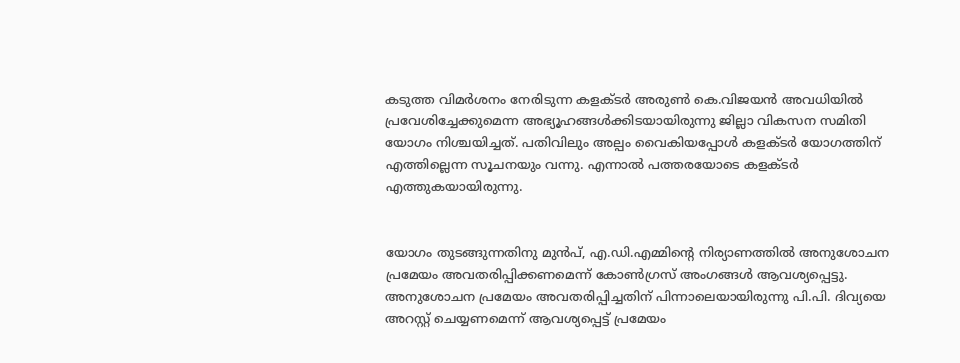കടുത്ത വിമര്‍ശനം നേരിടുന്ന കളക്ടര്‍ അരുണ്‍ കെ.വിജയന്‍ അവധിയില്‍ പ്രവേശിച്ചേക്കുമെന്ന അഭ്യൂഹങ്ങള്‍ക്കിടയായിരുന്നു ജില്ലാ വികസന സമിതി യോഗം നിശ്ചയിച്ചത്. പതിവിലും അല്പം വൈകിയപ്പോള്‍ കളക്ടര്‍ യോഗത്തിന് എത്തില്ലെന്ന സൂചനയും വന്നു. എന്നാല്‍ പത്തരയോടെ കളക്ടര്‍ എത്തുകയായിരുന്നു.


യോഗം തുടങ്ങുന്നതിനു മുന്‍പ്, എ.ഡി.എമ്മിന്റെ നിര്യാണത്തില്‍ അനുശോചന പ്രമേയം അവതരിപ്പിക്കണമെന്ന് കോണ്‍ഗ്രസ് അംഗങ്ങള്‍ ആവശ്യപ്പെട്ടു. അനുശോചന പ്രമേയം അവതരിപ്പിച്ചതിന് പിന്നാലെയായിരുന്നു പി.പി. ദിവ്യയെ അറസ്റ്റ് ചെയ്യണമെന്ന് ആവശ്യപ്പെട്ട് പ്രമേയം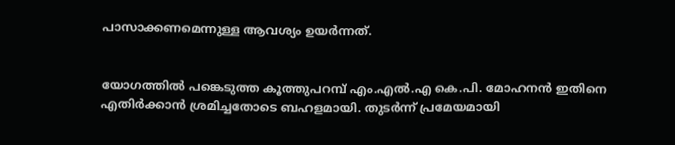പാസാക്കണമെന്നുള്ള ആവശ്യം ഉയര്‍ന്നത്.


യോഗത്തില്‍ പങ്കെടുത്ത കൂത്തുപറമ്പ് എം.എല്‍.എ കെ.പി. മോഹനന്‍ ഇതിനെ എതിര്‍ക്കാന്‍ ശ്രമിച്ചതോടെ ബഹളമായി. തുടര്‍ന്ന് പ്രമേയമായി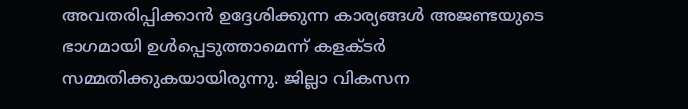അവതരിപ്പിക്കാന്‍ ഉദ്ദേശിക്കുന്ന കാര്യങ്ങള്‍ അജണ്ടയുടെ ഭാഗമായി ഉള്‍പ്പെടുത്താമെന്ന് കളക്ടര്‍ സമ്മതിക്കുകയായിരുന്നു. ജില്ലാ വികസന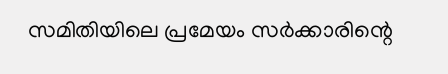സമിതിയിലെ പ്രമേയം സര്‍ക്കാരിന്റെ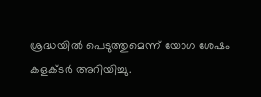ശ്രദ്ധയില്‍ പെടുത്തുമെന്ന് യോഗ ശേഷം കളക്ടര്‍ അറിയിച്ചു.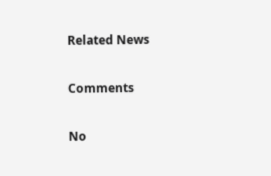Related News

Comments

No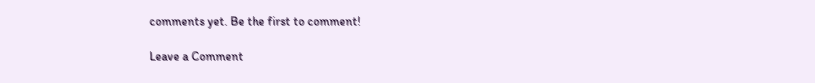comments yet. Be the first to comment!

Leave a Comment